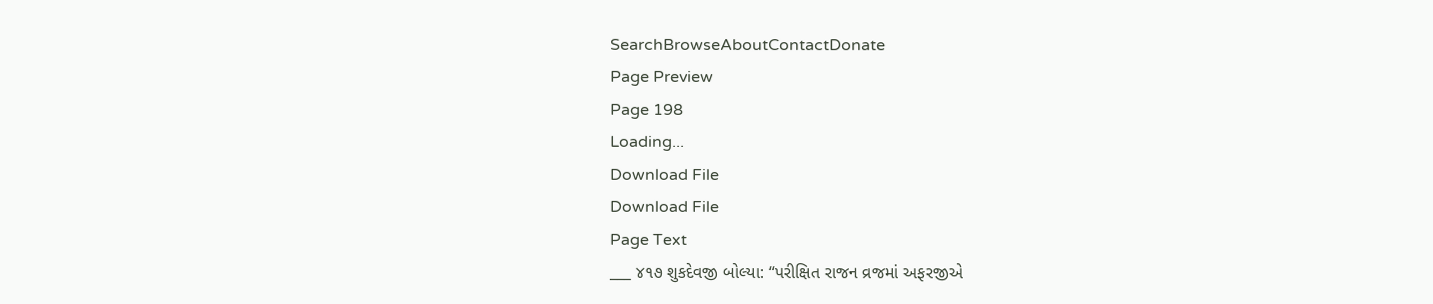SearchBrowseAboutContactDonate
Page Preview
Page 198
Loading...
Download File
Download File
Page Text
___ ૪૧૭ શુકદેવજી બોલ્યા: “પરીક્ષિત રાજન વ્રજમાં અફરજીએ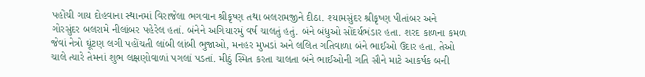પહોંચી ગાય દોહવાના સ્થાનમાં વિરાજેલા ભગવાન શ્રીકૃષ્ણ તથા બલરામજીને દીઠા. શ્યામસુંદર શ્રીકૃષ્ણ પીતાંબર અને ગોરસુંદર બલરામે નીલાંબર પહેરેલ હતાં. બંનેને અગિયારમું વર્ષ ચાલતું હતું. બંને બંધુઓ સોંદર્યભંડાર હતા. શરદ કાળના કમળ જેવાં નેત્રો ઘૂંટણ લગી પહોંચતી લાંબી લાંબી ભુજાઓ, મનહર મુખડાં અને લલિત ગતિવાળા બંને ભાઈઓ ઉદાર હતા. તેઓ ચાલે ત્યારે તેમનાં શુભ લક્ષણોવાળાં પગલાં પડતાં. મીઠું સ્મિત કરતા ચાલતા બંને ભાઈઓની ગતિ સૌને માટે આકર્ષક બની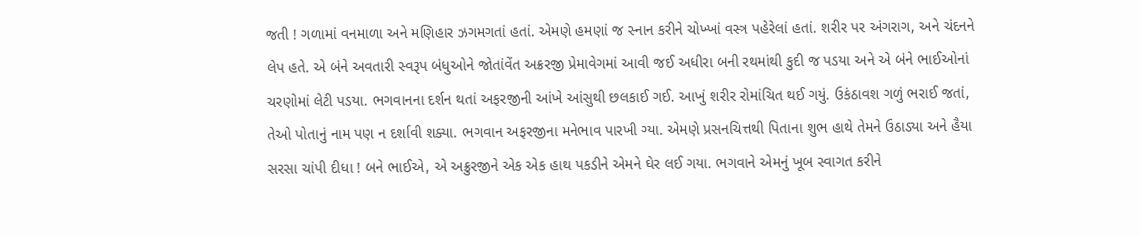જતી ! ગળામાં વનમાળા અને મણિહાર ઝગમગતાં હતાં. એમણે હમણાં જ સ્નાન કરીને ચોખ્ખાં વસ્ત્ર પહેરેલાં હતાં. શરીર પર અંગરાગ, અને ચંદનને લેપ હતે. એ બંને અવતારી સ્વરૂપ બંધુઓને જોતાંવેંત અક્રરજી પ્રેમાવેગમાં આવી જઈ અધીરા બની રથમાંથી કુદી જ પડયા અને એ બંને ભાઈઓનાં ચરણોમાં લેટી પડયા. ભગવાનના દર્શન થતાં અફરજીની આંખે આંસુથી છલકાઈ ગઈ. આખું શરીર રોમાંચિત થઈ ગયું. ઉકંઠાવશ ગળું ભરાઈ જતાં, તેઓ પોતાનું નામ પણ ન દર્શાવી શક્યા. ભગવાન અફરજીના મનેભાવ પારખી ગ્યા. એમણે પ્રસનચિત્તથી પિતાના શુભ હાથે તેમને ઉઠાડ્યા અને હૈયા સરસા ચાંપી દીધા ! બને ભાઈએ, એ અક્રુરજીને એક એક હાથ પકડીને એમને ઘેર લઈ ગયા. ભગવાને એમનું ખૂબ સ્વાગત કરીને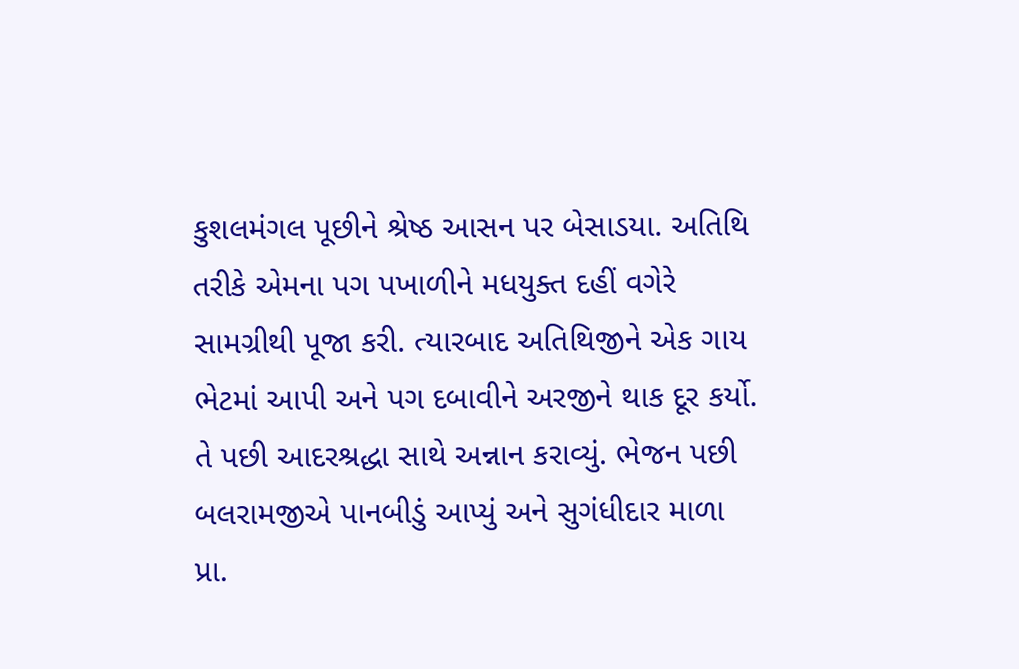કુશલમંગલ પૂછીને શ્રેષ્ઠ આસન પર બેસાડયા. અતિથિ તરીકે એમના પગ પખાળીને મધયુક્ત દહીં વગેરે સામગ્રીથી પૂજા કરી. ત્યારબાદ અતિથિજીને એક ગાય ભેટમાં આપી અને પગ દબાવીને અરજીને થાક દૂર કર્યો. તે પછી આદરશ્રદ્ધા સાથે અન્નાન કરાવ્યું. ભેજન પછી બલરામજીએ પાનબીડું આપ્યું અને સુગંધીદાર માળા પ્રા.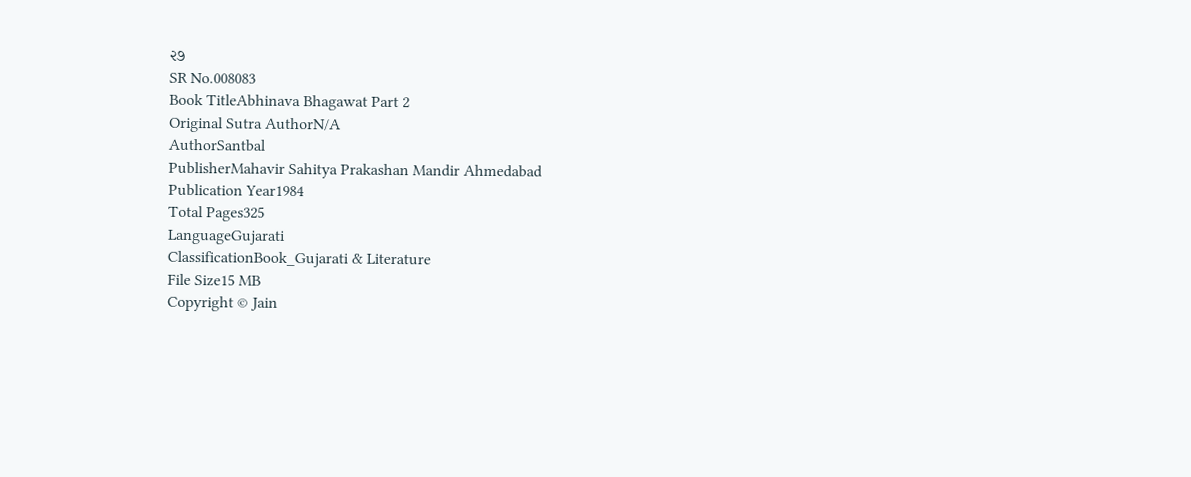૨૭
SR No.008083
Book TitleAbhinava Bhagawat Part 2
Original Sutra AuthorN/A
AuthorSantbal
PublisherMahavir Sahitya Prakashan Mandir Ahmedabad
Publication Year1984
Total Pages325
LanguageGujarati
ClassificationBook_Gujarati & Literature
File Size15 MB
Copyright © Jain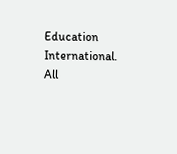Education International. All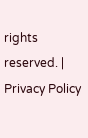rights reserved. | Privacy Policy